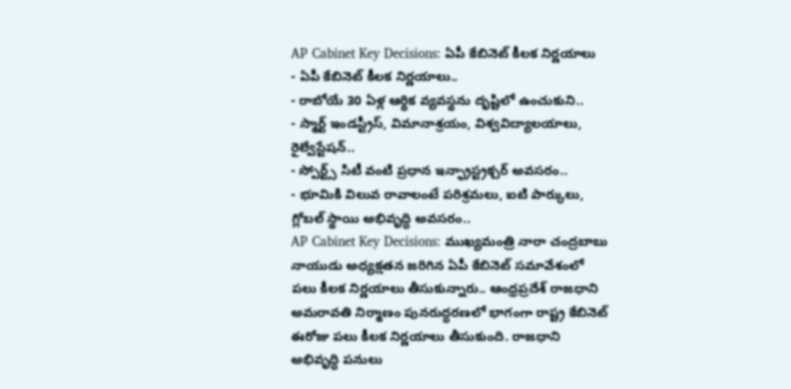AP Cabinet Key Decisions: ఏపీ కేబినెట్ కీలక నిర్ణయాలు
- ఏపీ కేబినెట్ కీలక నిర్ణయాలు..
- రాబోయే 30 ఏళ్ల ఆర్థిక వ్యవస్థను దృష్టిలో ఉంచుకుని..
- స్మార్ట్ ఇండస్ట్రీస్, విమానాశ్రయం, విశ్వవిద్యాలయాలు, రైల్వేస్టేషన్..
- స్పోర్ట్స్ సిటీ వంటి ప్రధాన ఇన్ఫ్రాస్ట్రక్చర్ అవసరం..
- భూమికి విలువ రావాలంటే పరిశ్రమలు, ఐటి పార్కులు, గ్లోబల్ స్థాయి అభివృద్ధి అవసరం..
AP Cabinet Key Decisions: ముఖ్యమంత్రి నారా చంద్రబాబు నాయుడు అధ్యక్షతన జరిగిన ఏపీ కేబినెట్ సమావేశంలో పలు కీలక నిర్ణయాలు తీసుకున్నారు.. ఆంధ్రప్రదేశ్ రాజధాని అమరావతి నిర్మాణం పునరుద్ధరణలో భాగంగా రాష్ట్ర కేబినెట్ ఈరోజు పలు కీలక నిర్ణయాలు తీసుకుంది. రాజధాని అభివృద్ధి పనులు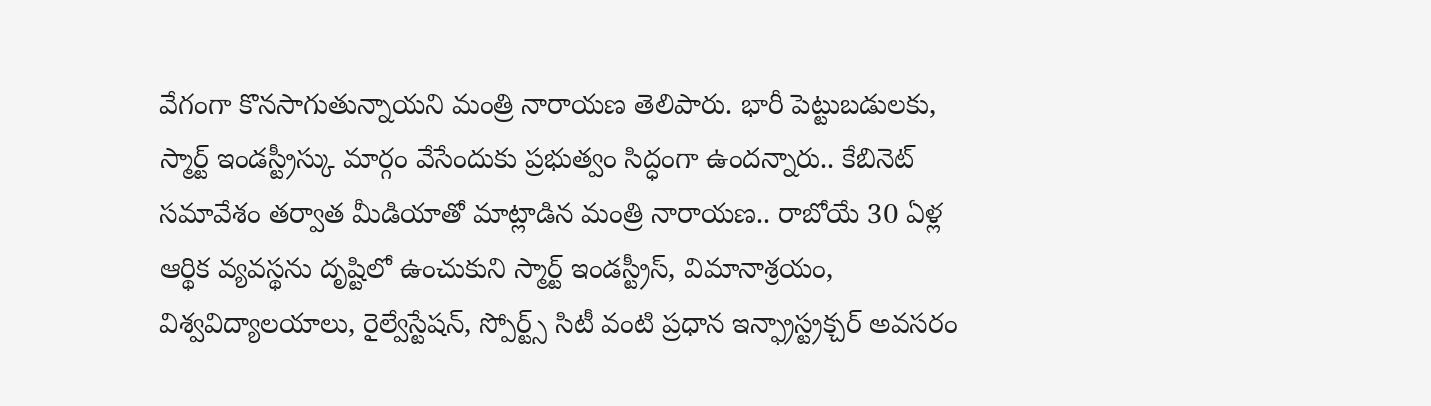వేగంగా కొనసాగుతున్నాయని మంత్రి నారాయణ తెలిపారు. భారీ పెట్టుబడులకు, స్మార్ట్ ఇండస్ట్రీస్కు మార్గం వేసేందుకు ప్రభుత్వం సిద్ధంగా ఉందన్నారు.. కేబినెట్ సమావేశం తర్వాత మీడియాతో మాట్లాడిన మంత్రి నారాయణ.. రాబోయే 30 ఏళ్ల ఆర్థిక వ్యవస్థను దృష్టిలో ఉంచుకుని స్మార్ట్ ఇండస్ట్రీస్, విమానాశ్రయం, విశ్వవిద్యాలయాలు, రైల్వేస్టేషన్, స్పోర్ట్స్ సిటీ వంటి ప్రధాన ఇన్ఫ్రాస్ట్రక్చర్ అవసరం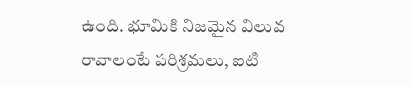ఉంది. భూమికి నిజమైన విలువ రావాలంటే పరిశ్రమలు, ఐటి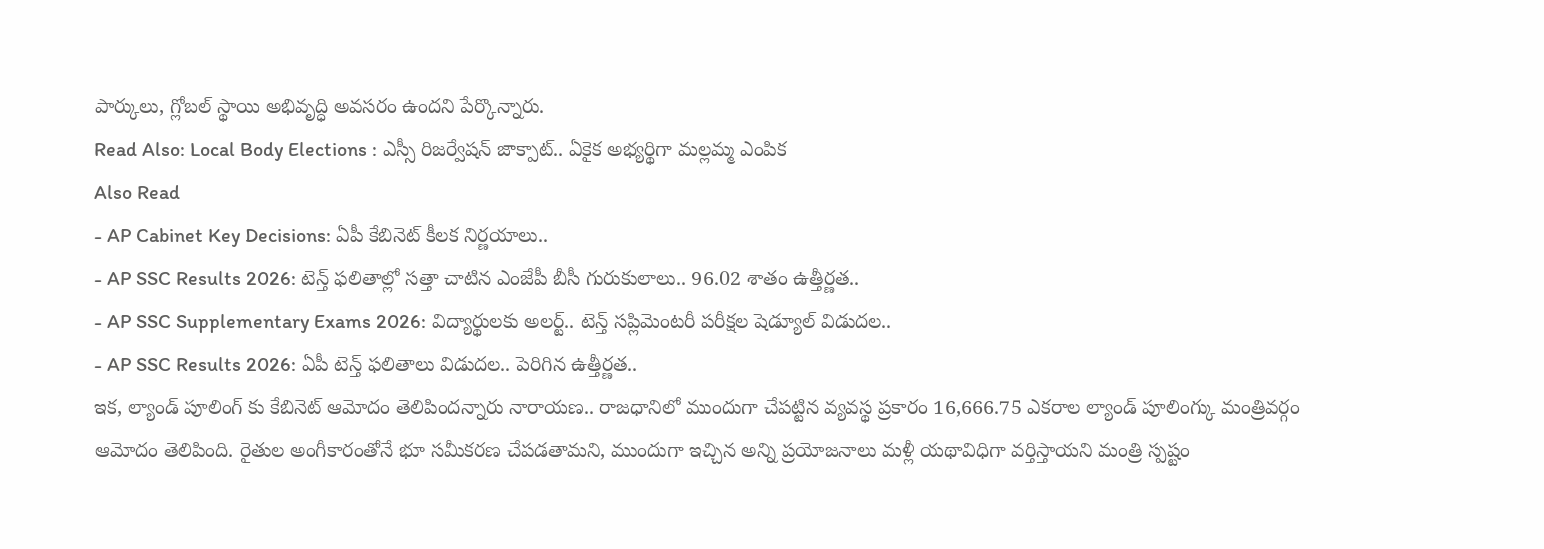పార్కులు, గ్లోబల్ స్థాయి అభివృద్ధి అవసరం ఉందని పేర్కొన్నారు.
Read Also: Local Body Elections : ఎస్సీ రిజర్వేషన్ జాక్పాట్.. ఏకైక అభ్యర్థిగా మల్లమ్మ ఎంపిక
Also Read
- AP Cabinet Key Decisions: ఏపీ కేబినెట్ కీలక నిర్ణయాలు..
- AP SSC Results 2026: టెన్త్ ఫలితాల్లో సత్తా చాటిన ఎంజేపీ బీసీ గురుకులాలు.. 96.02 శాతం ఉత్తీర్ణత..
- AP SSC Supplementary Exams 2026: విద్యార్థులకు అలర్ట్.. టెన్త్ సప్లిమెంటరీ పరీక్షల షెడ్యూల్ విడుదల..
- AP SSC Results 2026: ఏపీ టెన్త్ ఫలితాలు విడుదల.. పెరిగిన ఉత్తీర్ణత..
ఇక, ల్యాండ్ పూలింగ్ కు కేబినెట్ ఆమోదం తెలిపిందన్నారు నారాయణ.. రాజధానిలో ముందుగా చేపట్టిన వ్యవస్థ ప్రకారం 16,666.75 ఎకరాల ల్యాండ్ పూలింగ్కు మంత్రివర్గం ఆమోదం తెలిపింది. రైతుల అంగీకారంతోనే భూ సమీకరణ చేపడతామని, ముందుగా ఇచ్చిన అన్ని ప్రయోజనాలు మళ్లీ యథావిధిగా వర్తిస్తాయని మంత్రి స్పష్టం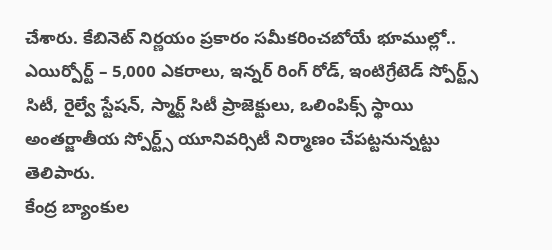చేశారు. కేబినెట్ నిర్ణయం ప్రకారం సమీకరించబోయే భూముల్లో.. ఎయిర్పోర్ట్ – 5,000 ఎకరాలు, ఇన్నర్ రింగ్ రోడ్, ఇంటిగ్రేటెడ్ స్పోర్ట్స్ సిటీ, రైల్వే స్టేషన్, స్మార్ట్ సిటీ ప్రాజెక్టులు, ఒలింపిక్స్ స్థాయి అంతర్జాతీయ స్పోర్ట్స్ యూనివర్సిటీ నిర్మాణం చేపట్టనున్నట్టు తెలిపారు.
కేంద్ర బ్యాంకుల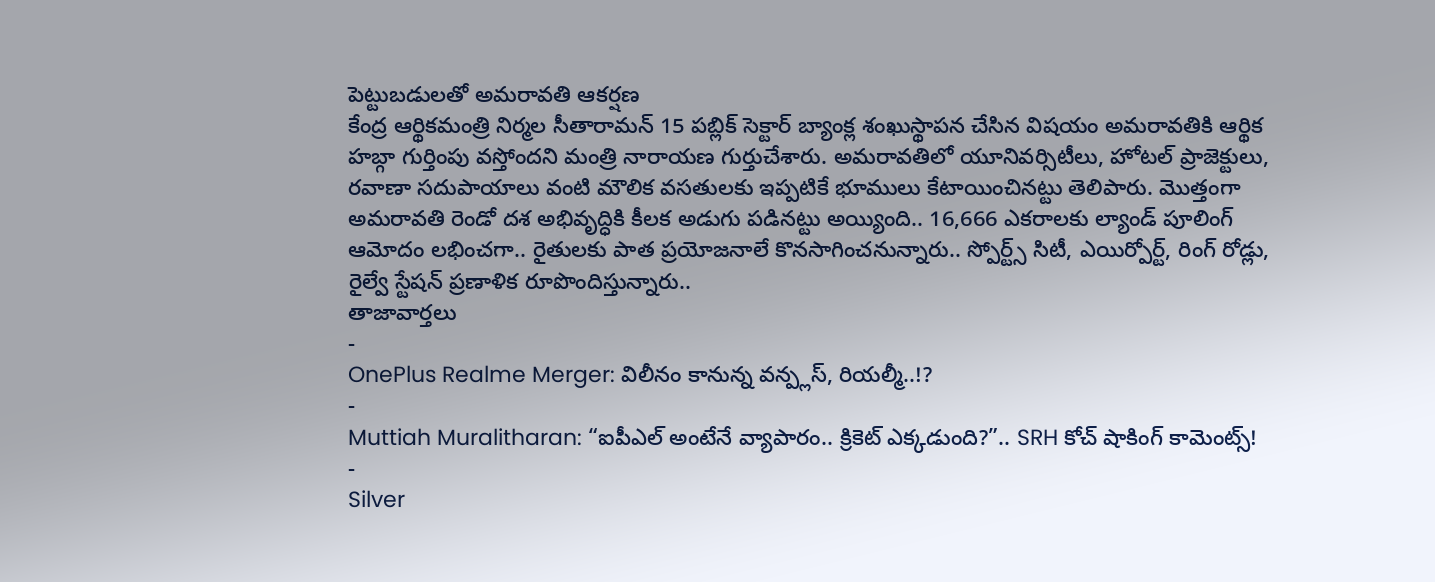పెట్టుబడులతో అమరావతి ఆకర్షణ
కేంద్ర ఆర్థికమంత్రి నిర్మల సీతారామన్ 15 పబ్లిక్ సెక్టార్ బ్యాంక్ల శంఖుస్థాపన చేసిన విషయం అమరావతికి ఆర్థిక హబ్గా గుర్తింపు వస్తోందని మంత్రి నారాయణ గుర్తుచేశారు. అమరావతిలో యూనివర్సిటీలు, హోటల్ ప్రాజెక్టులు, రవాణా సదుపాయాలు వంటి మౌలిక వసతులకు ఇప్పటికే భూములు కేటాయించినట్టు తెలిపారు. మొత్తంగా అమరావతి రెండో దశ అభివృద్ధికి కీలక అడుగు పడినట్టు అయ్యింది.. 16,666 ఎకరాలకు ల్యాండ్ పూలింగ్ ఆమోదం లభించగా.. రైతులకు పాత ప్రయోజనాలే కొనసాగించనున్నారు.. స్పోర్ట్స్ సిటీ, ఎయిర్పోర్ట్, రింగ్ రోడ్లు, రైల్వే స్టేషన్ ప్రణాళిక రూపొందిస్తున్నారు..
తాజావార్తలు
-
OnePlus Realme Merger: విలీనం కానున్న వన్ప్లస్, రియల్మీ..!?
-
Muttiah Muralitharan: “ఐపీఎల్ అంటేనే వ్యాపారం.. క్రికెట్ ఎక్కడుంది?”.. SRH కోచ్ షాకింగ్ కామెంట్స్!
-
Silver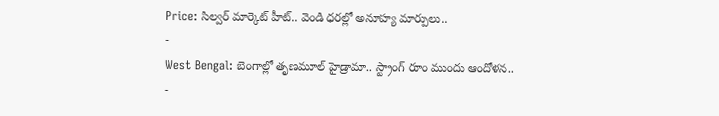Price: సిల్వర్ మార్కెట్ హీట్.. వెండి ధరల్లో అనూహ్య మార్పులు..
-
West Bengal: బెంగాల్లో తృణమూల్ హైడ్రామా.. స్ట్రాంగ్ రూం ముందు ఆందోళన..
-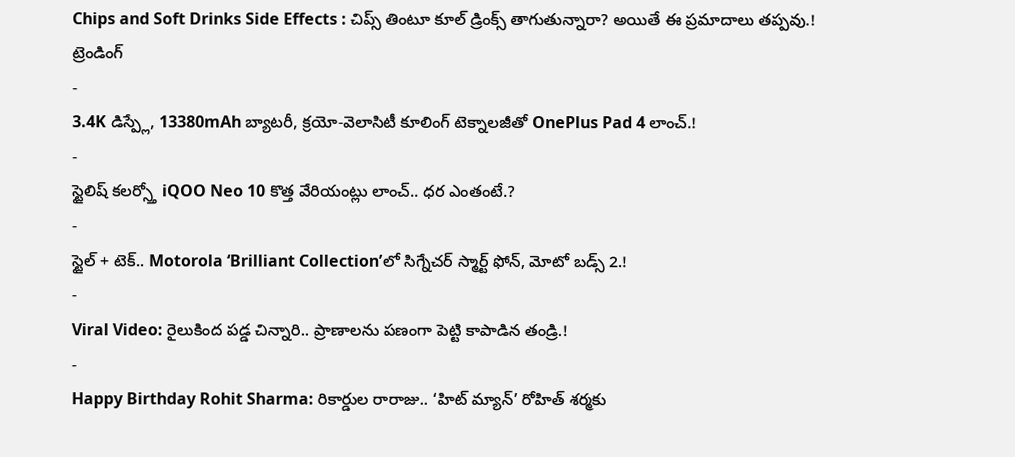Chips and Soft Drinks Side Effects : చిప్స్ తింటూ కూల్ డ్రింక్స్ తాగుతున్నారా? అయితే ఈ ప్రమాదాలు తప్పవు.!
ట్రెండింగ్
-
3.4K డిస్ప్లే, 13380mAh బ్యాటరీ, క్రయో-వెలాసిటీ కూలింగ్ టెక్నాలజీతో OnePlus Pad 4 లాంచ్.!
-
స్టైలిష్ కలర్స్తో iQOO Neo 10 కొత్త వేరియంట్లు లాంచ్.. ధర ఎంతంటే.?
-
స్టైల్ + టెక్.. Motorola ‘Brilliant Collection’లో సిగ్నేచర్ స్మార్ట్ ఫోన్, మోటో బడ్స్ 2.!
-
Viral Video: రైలుకింద పడ్డ చిన్నారి.. ప్రాణాలను పణంగా పెట్టి కాపాడిన తండ్రి.!
-
Happy Birthday Rohit Sharma: రికార్డుల రారాజు.. ‘హిట్ మ్యాన్’ రోహిత్ శర్మకు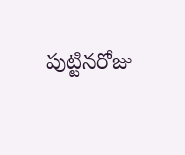పుట్టినరోజు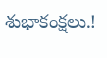శుభాకంక్షలు.!